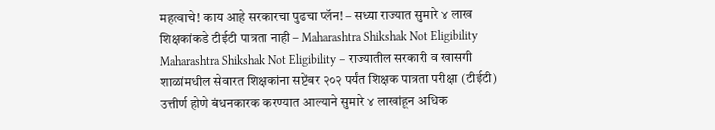महत्वाचे! काय आहे सरकारचा पुढचा प्लॅन! – सध्या राज्यात सुमारे ४ लाख शिक्षकांकडे टीईटी पात्रता नाही – Maharashtra Shikshak Not Eligibility
Maharashtra Shikshak Not Eligibility – राज्यातील सरकारी व खासगी शाळांमधील सेवारत शिक्षकांना सप्टेंबर २०२ पर्यंत शिक्षक पात्रता परीक्षा (टीईटी) उत्तीर्ण होणे बंधनकारक करण्यात आल्याने सुमारे ४ लाखांहून अधिक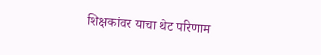शिक्षकांवर याचा थेट परिणाम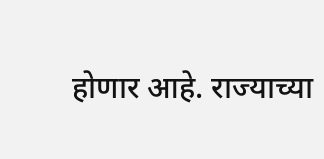होणार आहे. राज्याच्या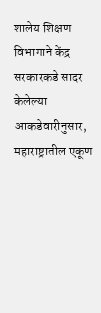शालेय शिक्षण विभागाने केंद्र सरकारकडे सादर केलेल्या आकडेवारीनुसार, महाराष्ट्रातील एकूण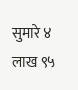सुमारे ४ लाख ९५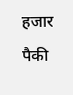हजार पैकी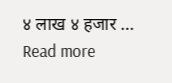४ लाख ४ हजार … Read more